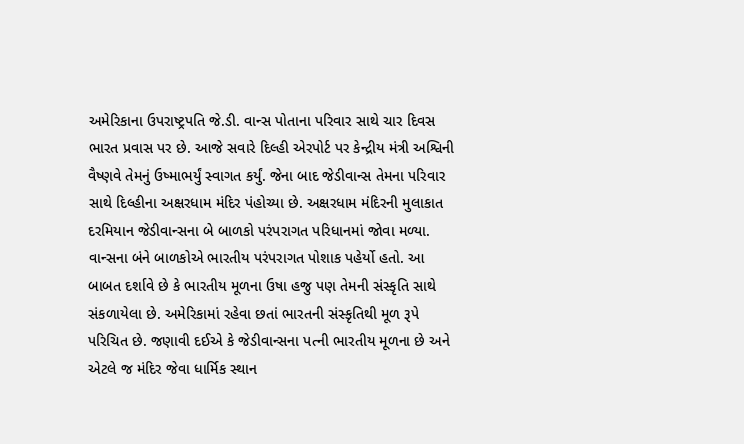અમેરિકાના ઉપરાષ્ટ્રપતિ જે.ડી. વાન્સ પોતાના પરિવાર સાથે ચાર દિવસ ભારત પ્રવાસ પર છે. આજે સવારે દિલ્હી એરપોર્ટ પર કેન્દ્રીય મંત્રી અશ્વિની વૈષ્ણવે તેમનું ઉષ્માભર્યું સ્વાગત કર્યું. જેના બાદ જેડીવાન્સ તેમના પરિવાર સાથે દિલ્હીના અક્ષરધામ મંદિર પંહોચ્યા છે. અક્ષરધામ મંદિરની મુલાકાત દરમિયાન જેડીવાન્સના બે બાળકો પરંપરાગત પરિધાનમાં જોવા મળ્યા. વાન્સના બંને બાળકોએ ભારતીય પરંપરાગત પોશાક પહેર્યો હતો. આ બાબત દર્શાવે છે કે ભારતીય મૂળના ઉષા હજુ પણ તેમની સંસ્કૃતિ સાથે સંકળાયેલા છે. અમેરિકામાં રહેવા છતાં ભારતની સંસ્કૃતિથી મૂળ રૂપે પરિચિત છે. જણાવી દઈએ કે જેડીવાન્સના પત્ની ભારતીય મૂળના છે અને એટલે જ મંદિર જેવા ધાર્મિક સ્થાન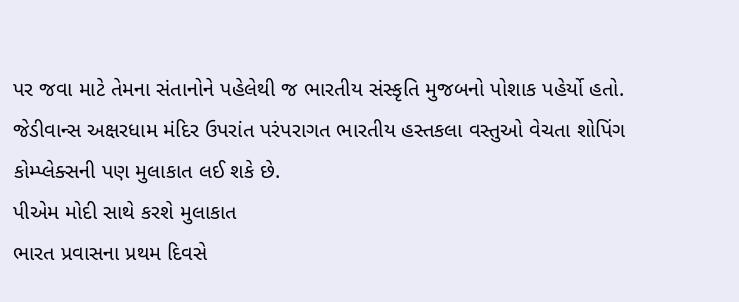પર જવા માટે તેમના સંતાનોને પહેલેથી જ ભારતીય સંસ્કૃતિ મુજબનો પોશાક પહેર્યો હતો. જેડીવાન્સ અક્ષરધામ મંદિર ઉપરાંત પરંપરાગત ભારતીય હસ્તકલા વસ્તુઓ વેચતા શોપિંગ કોમ્પ્લેક્સની પણ મુલાકાત લઈ શકે છે.
પીએમ મોદી સાથે કરશે મુલાકાત
ભારત પ્રવાસના પ્રથમ દિવસે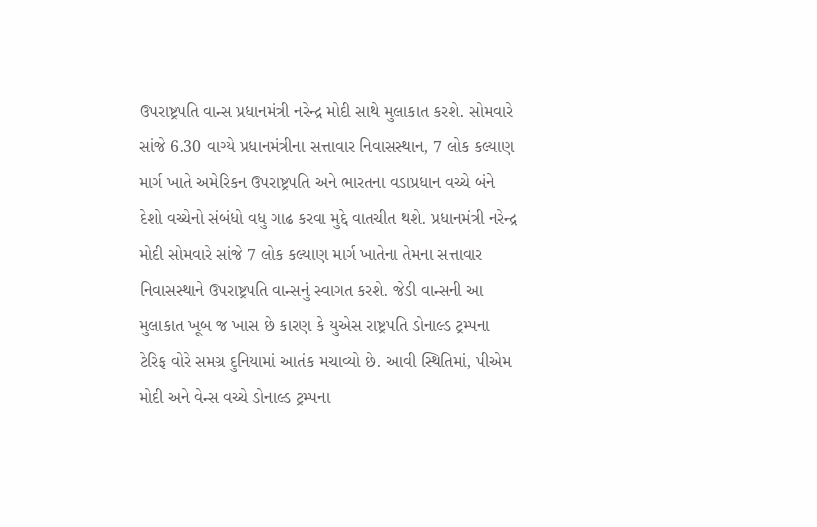ઉપરાષ્ટ્રપતિ વાન્સ પ્રધાનમંત્રી નરેન્દ્ર મોદી સાથે મુલાકાત કરશે. સોમવારે સાંજે 6.30 વાગ્યે પ્રધાનમંત્રીના સત્તાવાર નિવાસસ્થાન, 7 લોક કલ્યાણ માર્ગ ખાતે અમેરિકન ઉપરાષ્ટ્રપતિ અને ભારતના વડાપ્રધાન વચ્ચે બંને દેશો વચ્ચેનો સંબંધો વધુ ગાઢ કરવા મુદ્દે વાતચીત થશે. પ્રધાનમંત્રી નરેન્દ્ર મોદી સોમવારે સાંજે 7 લોક કલ્યાણ માર્ગ ખાતેના તેમના સત્તાવાર નિવાસસ્થાને ઉપરાષ્ટ્રપતિ વાન્સનું સ્વાગત કરશે. જેડી વાન્સની આ મુલાકાત ખૂબ જ ખાસ છે કારણ કે યુએસ રાષ્ટ્રપતિ ડોનાલ્ડ ટ્રમ્પના ટેરિફ વોરે સમગ્ર દુનિયામાં આતંક મચાવ્યો છે. આવી સ્થિતિમાં, પીએમ મોદી અને વેન્સ વચ્ચે ડોનાલ્ડ ટ્રમ્પના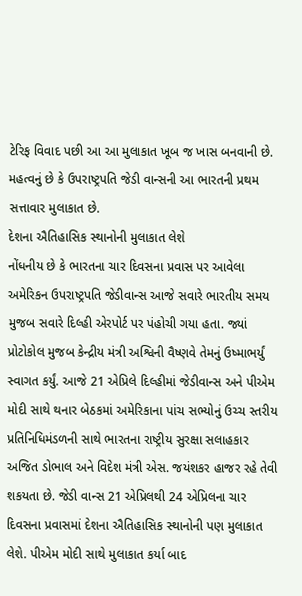ટેરિફ વિવાદ પછી આ આ મુલાકાત ખૂબ જ ખાસ બનવાની છે. મહત્વનું છે કે ઉપરાષ્ટ્રપતિ જેડી વાન્સની આ ભારતની પ્રથમ સત્તાવાર મુલાકાત છે.
દેશના ઐતિહાસિક સ્થાનોની મુલાકાત લેશે
નોંધનીય છે કે ભારતના ચાર દિવસના પ્રવાસ પર આવેલા અમેરિકન ઉપરાષ્ટ્રપતિ જેડીવાન્સ આજે સવારે ભારતીય સમય મુજબ સવારે દિલ્હી એરપોર્ટ પર પંહોચી ગયા હતા. જ્યાં પ્રોટોકોલ મુજબ કેન્દ્રીય મંત્રી અશ્વિની વૈષ્ણવે તેમનું ઉષ્માભર્યું સ્વાગત કર્યું. આજે 21 એપ્રિલે દિલ્હીમાં જેડીવાન્સ અને પીએમ મોદી સાથે થનાર બેઠકમાં અમેરિકાના પાંચ સભ્યોનું ઉચ્ચ સ્તરીય પ્રતિનિધિમંડળની સાથે ભારતના રાષ્ટ્રીય સુરક્ષા સલાહકાર અજિત ડોભાલ અને વિદેશ મંત્રી એસ. જયંશકર હાજર રહે તેવી શકયતા છે. જેડી વાન્સ 21 એપ્રિલથી 24 એપ્રિલના ચાર દિવસના પ્રવાસમાં દેશના ઐતિહાસિક સ્થાનોની પણ મુલાકાત લેશે. પીએમ મોદી સાથે મુલાકાત કર્યા બાદ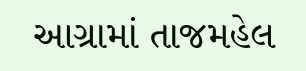આગ્રામાં તાજમહેલ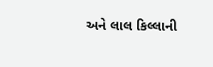અને લાલ કિલ્લાની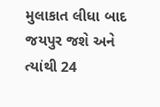મુલાકાત લીધા બાદ જયપુર જશે અને ત્યાંથી 24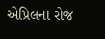એપ્રિલના રોજ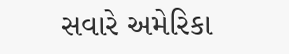સવારે અમેરિકા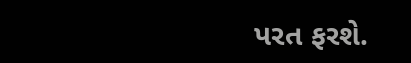પરત ફરશે.